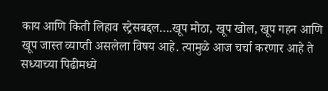काय आणि किती लिहाव स्ट्रेसबद्दल….खूप मोठा, खूप खोल, खूप गहन आणि खूप जास्त व्याप्ती असलेला विषय आहे. त्यामुळे आज चर्चा करणार आहे ते सध्याच्या पिढीमध्ये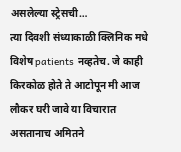असलेल्या स्ट्रेसची…
त्या दिवशी संध्याकाळी क्लिनिक मधे विशेष patients नव्हतेच. जे काही किरकोळ होते ते आटोपून मी आज लौकर घरी जावे या विचारात असतानाच अमितने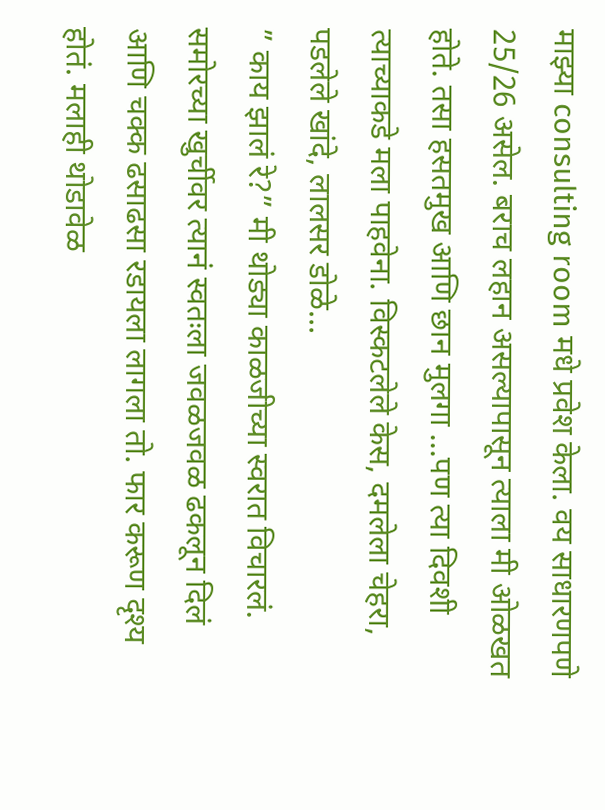माझ्या consulting room मधे प्रवेश केला. वय साधारणपणे 25/26 असेल. बराच लहान असल्यापासून त्याला मी ओळखत होते. तसा हसतमुख आणि छान मुलगा …पण त्या दिवशी त्याच्याकडे मला पाहवेना. विस्कटलेले केस, दमलेला चेहरा, पडलेले खांदे, लालसर डोळे…
” काय झालं रे?” मी थोड्या काळजीच्या स्वरात विचारलं. समोरच्या खुर्चीवर त्यानं स्वतःला जवळजवळ ढकलून दिलं आणि चक्क ढसाढसा रडायला लागला तो. फार करूण दृश्य होतं. मलाही थोडावेळ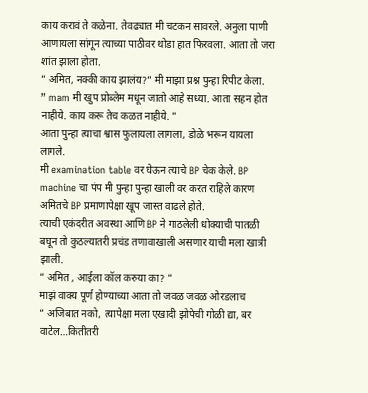काय करावं ते कळेना. तेवढ्यात मी चटकन सावरले. अनुला पाणी आणायला सांगून त्याच्या पाठीवर थोडा हात फिरवला. आता तो जरा शांत झाला होता.
” अमित, नक्की काय झालंय?” मी माझा प्रश्न पुन्हा रिपीट केला.
” mam मी खुप प्रोब्लेम मधून जातो आहे सध्या. आता सहन होत नाहीये. काय करू तेच कळत नाहीये. ”
आता पुन्हा त्याचा श्वास फुलायला लागला, डोळे भरून यायला लागले.
मी examination table वर घेऊन त्याचे BP चेक केले. BP machine चा पंप मी पुन्हा पुन्हा खाली वर करत राहिले कारण अमितचे BP प्रमाणापेक्षा खूप जास्त वाढले होते.
त्याची एकंदरीत अवस्था आणि BP ने गाठलेली धोक्याची पातळी बघून तो कुठल्यातरी प्रचंड तणावाखाली असणार याची मला खात्री झाली.
” अमित , आईला कॉल करुया का? ”
माझं वाक्य पूर्ण होण्याच्या आता तो जवळ जवळ ओरडलाच
” अजिबात नको, त्यापेक्षा मला एखादी झोपेची गोळी द्या, बर वाटेल…कितीतरी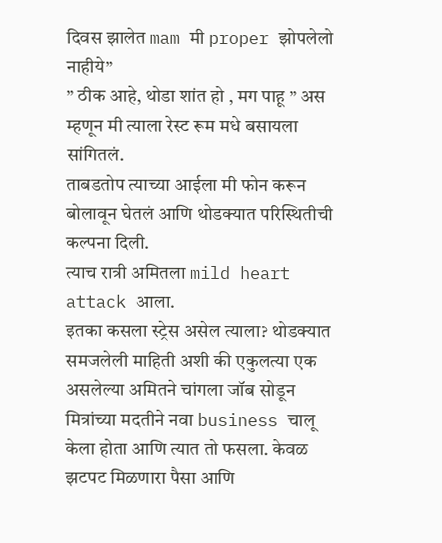दिवस झालेत mam मी proper झोपलेलो नाहीये”
” ठीक आहे, थोडा शांत हो , मग पाहू ” अस म्हणून मी त्याला रेस्ट रूम मधे बसायला सांगितलं.
ताबडतोप त्याच्या आईला मी फोन करून बोलावून घेतलं आणि थोडक्यात परिस्थितीची कल्पना दिली.
त्याच रात्री अमितला mild heart attack आला.
इतका कसला स्ट्रेस असेल त्याला? थोडक्यात समजलेली माहिती अशी की एकुलत्या एक असलेल्या अमितने चांगला जॉब सोडून मित्रांच्या मदतीने नवा business चालू केला होता आणि त्यात तो फसला. केवळ झटपट मिळणारा पैसा आणि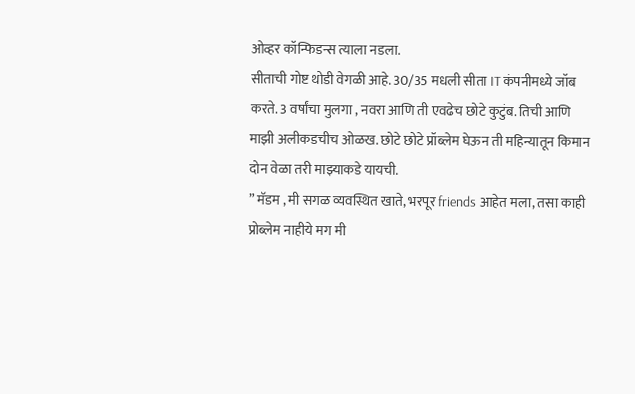ओव्हर कॉन्फिडन्स त्याला नडला.
सीताची गोष्ट थोडी वेगळी आहे. 30/35 मधली सीता IT कंपनीमध्ये जॉब करते. 3 वर्षांचा मुलगा , नवरा आणि ती एवढेच छोटे कुटुंब. तिची आणि माझी अलीकडचीच ओळख. छोटे छोटे प्रॉब्लेम घेऊन ती महिन्यातून किमान दोन वेळा तरी माझ्याकडे यायची.
” मॅडम , मी सगळ व्यवस्थित खाते, भरपूर friends आहेत मला, तसा काही प्रोब्लेम नाहीये मग मी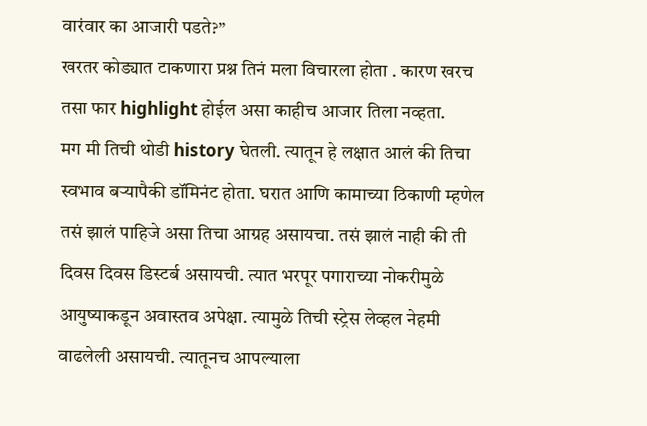वारंवार का आजारी पडते?”
खरतर कोड्यात टाकणारा प्रश्न तिनं मला विचारला होता . कारण खरच तसा फार highlight होईल असा काहीच आजार तिला नव्हता.
मग मी तिची थोडी history घेतली. त्यातून हे लक्षात आलं की तिचा स्वभाव बऱ्यापैकी डॉमिनंट होता. घरात आणि कामाच्या ठिकाणी म्हणेल तसं झालं पाहिजे असा तिचा आग्रह असायचा. तसं झालं नाही की ती दिवस दिवस डिस्टर्ब असायची. त्यात भरपूर पगाराच्या नोकरीमुळे आयुष्याकडून अवास्तव अपेक्षा. त्यामुळे तिची स्ट्रेस लेव्हल नेहमी वाढलेली असायची. त्यातूनच आपल्याला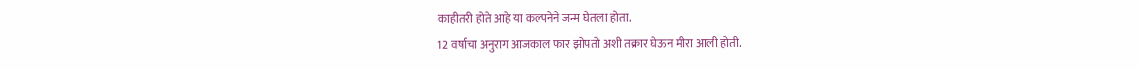काहीतरी होते आहे या कल्पनेने जन्म घेतला होता.
12 वर्षाचा अनुराग आजकाल फार झोपतो अशी तक्रार घेऊन मीरा आली होती.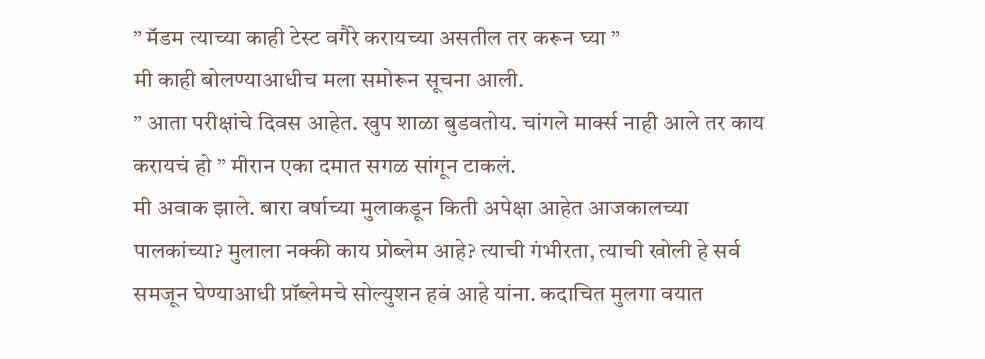” मॅडम त्याच्या काही टेस्ट वगैरे करायच्या असतील तर करून घ्या ”
मी काही बोलण्याआधीच मला समोरून सूचना आली.
” आता परीक्षांचे दिवस आहेत. खुप शाळा बुडवतोय. चांगले मार्क्स नाही आले तर काय करायचं हो ” मीरान एका दमात सगळ सांगून टाकलं.
मी अवाक झाले. बारा वर्षाच्या मुलाकडून किती अपेक्षा आहेत आजकालच्या पालकांच्या? मुलाला नक्की काय प्रोब्लेम आहे? त्याची गंभीरता, त्याची खोली हे सर्व समजून घेण्याआधी प्रॉब्लेमचे सोल्युशन हवं आहे यांना. कदाचित मुलगा वयात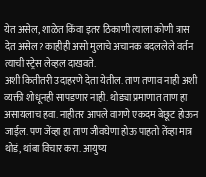येत असेल, शाळेत किंवा इतर ठिकाणी त्याला कोणी त्रास देत असेल? काहीही असो मुलाचे अचानक बदललेले वर्तन त्याची स्ट्रेस लेव्हल दाखवते.
अशी कितीतरी उदाहरणे देता येतील. ताण तणाव नाही अशी व्यक्ती शोधूनही सापडणार नाही. थोड्या प्रमाणात ताण हा असायलाच हवा. नाहीतर आपले वागणे एकदम बेछूट होऊन जाईल. पण जेंव्हा हा ताण जीवघेणा होऊ पाहतो तेंव्हा मात्र थोडं, थांबा विचार करा. आयुष्य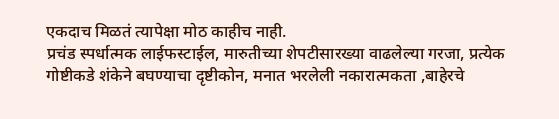एकदाच मिळतं त्यापेक्षा मोठ काहीच नाही.
प्रचंड स्पर्धात्मक लाईफस्टाईल, मारुतीच्या शेपटीसारख्या वाढलेल्या गरजा, प्रत्येक गोष्टीकडे शंकेने बघण्याचा दृष्टीकोन, मनात भरलेली नकारात्मकता ,बाहेरचे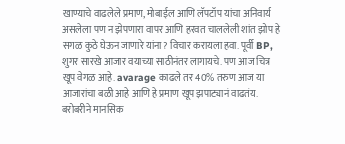खाण्याचे वाढलेले प्रमाण, मोबाईल आणि लॅपटॉप यांचा अनिवार्य असलेला पण न झेपणारा वापर आणि हरवत चाललेली शांत झोप हे सगळ कुठे घेऊन जाणारे यांना? विचार करायला हवा. पूर्वी BP, शुगर सारखे आजार वयाच्या साठीनंतर लागायचे. पण आज चित्र खूप वेगळ आहे. avarage काढले तर 40% तरुण आज या आजारांचा बळी आहे आणि हे प्रमाण खूप झपाट्यानं वाढतंय. बरोबरीने मानसिक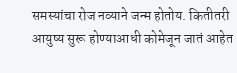समस्यांचा रोज नव्याने जन्म होतोय. कितीतरी आयुष्य सुरू होण्याआधी कोमेजून जातं आहेत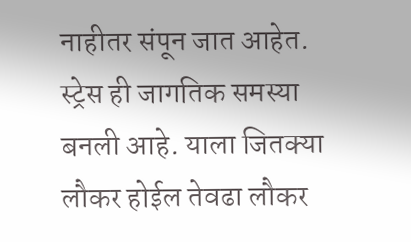नाहीतर संपून जात आहेत.
स्ट्रेस ही जागतिक समस्या बनली आहे. याला जितक्या लौकर होईल तेवढा लौकर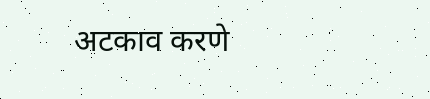अटकाव करणे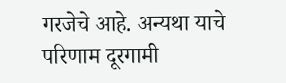गरजेचे आहे. अन्यथा याचे परिणाम दूरगामी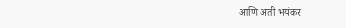आणि अती भयंकर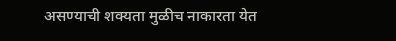असण्याची शक्यता मुळीच नाकारता येत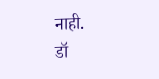नाही.
डॉ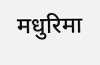मधुरिमा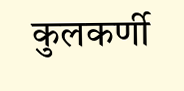कुलकर्णी